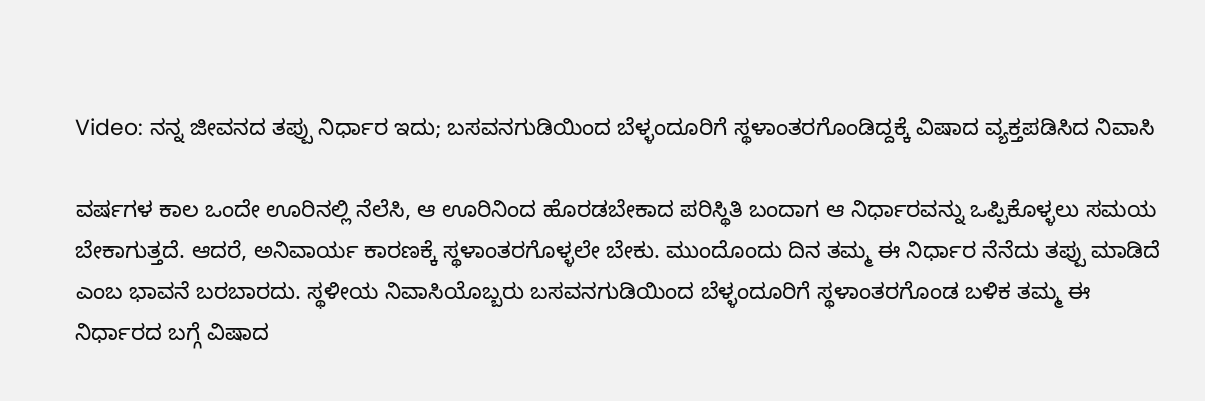Video: ನನ್ನ ಜೀವನದ ತಪ್ಪು ನಿರ್ಧಾರ ಇದು; ಬಸವನಗುಡಿಯಿಂದ ಬೆಳ್ಳಂದೂರಿಗೆ ಸ್ಥಳಾಂತರಗೊಂಡಿದ್ದಕ್ಕೆ ವಿಷಾದ ವ್ಯಕ್ತಪಡಿಸಿದ ನಿವಾಸಿ

ವರ್ಷಗಳ ಕಾಲ ಒಂದೇ ಊರಿನಲ್ಲಿ ನೆಲೆಸಿ, ಆ ಊರಿನಿಂದ ಹೊರಡಬೇಕಾದ ಪರಿಸ್ಥಿತಿ ಬಂದಾಗ ಆ ನಿರ್ಧಾರವನ್ನು ಒಪ್ಪಿಕೊಳ್ಳಲು ಸಮಯ ಬೇಕಾಗುತ್ತದೆ. ಆದರೆ, ಅನಿವಾರ್ಯ ಕಾರಣಕ್ಕೆ ಸ್ಥಳಾಂತರಗೊಳ್ಳಲೇ ಬೇಕು. ಮುಂದೊಂದು ದಿನ ತಮ್ಮ ಈ ನಿರ್ಧಾರ ನೆನೆದು ತಪ್ಪು ಮಾಡಿದೆ ಎಂಬ ಭಾವನೆ ಬರಬಾರದು. ಸ್ಥಳೀಯ ನಿವಾಸಿಯೊಬ್ಬರು ಬಸವನಗುಡಿಯಿಂದ ಬೆಳ್ಳಂದೂರಿಗೆ ಸ್ಥಳಾಂತರಗೊಂಡ ಬಳಿಕ ತಮ್ಮ ಈ ನಿರ್ಧಾರದ ಬಗ್ಗೆ ವಿಷಾದ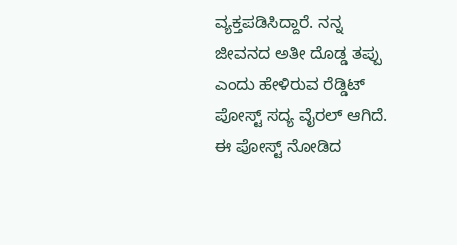ವ್ಯಕ್ತಪಡಿಸಿದ್ದಾರೆ. ನನ್ನ ಜೀವನದ ಅತೀ ದೊಡ್ಡ ತಪ್ಪು ಎಂದು ಹೇಳಿರುವ ರೆಡ್ಡಿಟ್ ಪೋಸ್ಟ್ ಸದ್ಯ ವೈರಲ್ ಆಗಿದೆ. ಈ ಪೋಸ್ಟ್ ನೋಡಿದ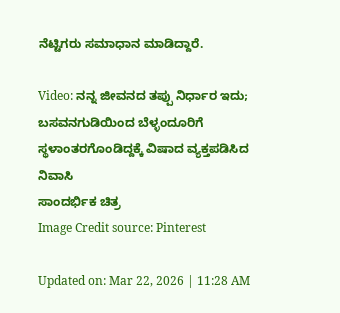ನೆಟ್ಟಿಗರು ಸಮಾಧಾನ ಮಾಡಿದ್ದಾರೆ.

Video: ನನ್ನ ಜೀವನದ ತಪ್ಪು ನಿರ್ಧಾರ ಇದು; ಬಸವನಗುಡಿಯಿಂದ ಬೆಳ್ಳಂದೂರಿಗೆ ಸ್ಥಳಾಂತರಗೊಂಡಿದ್ದಕ್ಕೆ ವಿಷಾದ ವ್ಯಕ್ತಪಡಿಸಿದ ನಿವಾಸಿ
ಸಾಂದರ್ಭಿಕ ಚಿತ್ರ
Image Credit source: Pinterest

Updated on: Mar 22, 2026 | 11:28 AM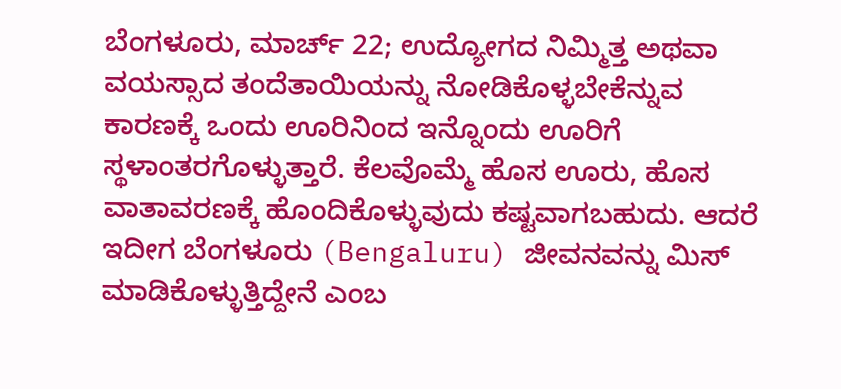ಬೆಂಗಳೂರು, ಮಾರ್ಚ್‌ 22; ಉದ್ಯೋಗದ ನಿಮ್ಮಿತ್ತ ಅಥವಾ ವಯಸ್ಸಾದ ತಂದೆತಾಯಿಯನ್ನು ನೋಡಿಕೊಳ್ಳಬೇಕೆನ್ನುವ ಕಾರಣಕ್ಕೆ ಒಂದು ಊರಿನಿಂದ ಇನ್ನೊಂದು ಊರಿಗೆ ಸ್ಥಳಾಂತರಗೊಳ್ಳುತ್ತಾರೆ. ಕೆಲವೊಮ್ಮೆ ಹೊಸ ಊರು, ಹೊಸ ವಾತಾವರಣಕ್ಕೆ ಹೊಂದಿಕೊಳ್ಳುವುದು ಕಷ್ಟವಾಗಬಹುದು. ಆದರೆ ಇದೀಗ ಬೆಂಗಳೂರು (Bengaluru) ಜೀವನವನ್ನು ಮಿಸ್ ಮಾಡಿಕೊಳ್ಳುತ್ತಿದ್ದೇನೆ ಎಂಬ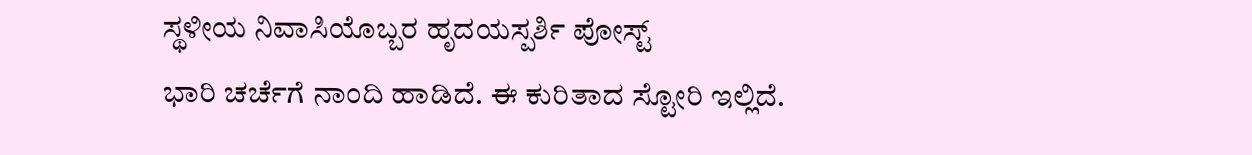ಸ್ಥಳೀಯ ನಿವಾಸಿಯೊಬ್ಬರ ಹೃದಯಸ್ಪರ್ಶಿ ಪೋಸ್ಟ್
ಭಾರಿ ಚರ್ಚೆಗೆ ನಾಂದಿ ಹಾಡಿದೆ. ಈ ಕುರಿತಾದ ಸ್ಟೋರಿ ಇಲ್ಲಿದೆ.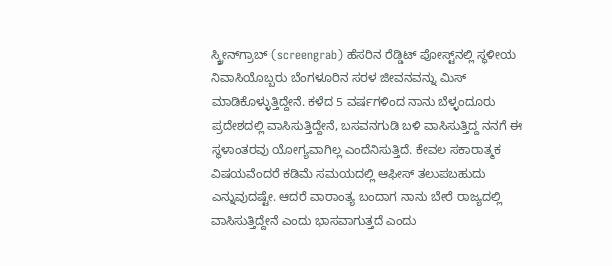ಸ್ಕ್ರೀನ್‌ಗ್ರಾಬ್ (screengrab) ಹೆಸರಿನ ರೆಡ್ಡಿಟ್ ಪೋಸ್ಟ್‌ನಲ್ಲಿ ಸ್ಥಳೀಯ ನಿವಾಸಿಯೊಬ್ಬರು ಬೆಂಗಳೂರಿನ ಸರಳ ಜೀವನವನ್ನು ಮಿಸ್ ಮಾಡಿಕೊಳ್ಳುತ್ತಿದ್ದೇನೆ. ಕಳೆದ 5 ವರ್ಷಗಳಿಂದ ನಾನು ಬೆಳ್ಳಂದೂರು ಪ್ರದೇಶದಲ್ಲಿ ವಾಸಿಸುತ್ತಿದ್ದೇನೆ, ಬಸವನಗುಡಿ ಬಳಿ ವಾಸಿಸುತ್ತಿದ್ದ ನನಗೆ ಈ ಸ್ಥಳಾಂತರವು ಯೋಗ್ಯವಾಗಿಲ್ಲ ಎಂದೆನಿಸುತ್ತಿದೆ. ಕೇವಲ ಸಕಾರಾತ್ಮಕ ವಿಷಯವೆಂದರೆ ಕಡಿಮೆ ಸಮಯದಲ್ಲಿ ಆಫೀಸ್ ತಲುಪಬಹುದು ಎನ್ನುವುದಷ್ಟೇ. ಆದರೆ ವಾರಾಂತ್ಯ ಬಂದಾಗ ನಾನು ಬೇರೆ ರಾಜ್ಯದಲ್ಲಿ ವಾಸಿಸುತ್ತಿದ್ದೇನೆ ಎಂದು ಭಾಸವಾಗುತ್ತದೆ ಎಂದು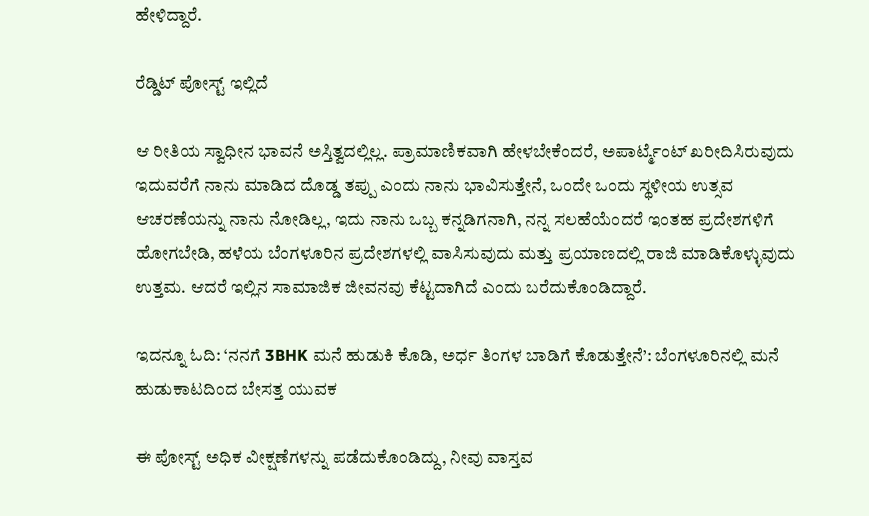ಹೇಳಿದ್ದಾರೆ.

ರೆಡ್ಡಿಟ್ ಪೋಸ್ಟ್ ಇಲ್ಲಿದೆ

ಆ ರೀತಿಯ ಸ್ವಾಧೀನ ಭಾವನೆ ಅಸ್ತಿತ್ವದಲ್ಲಿಲ್ಲ. ಪ್ರಾಮಾಣಿಕವಾಗಿ ಹೇಳಬೇಕೆಂದರೆ, ಅಪಾರ್ಟ್ಮೆಂಟ್ ಖರೀದಿಸಿರುವುದು ಇದುವರೆಗೆ ನಾನು ಮಾಡಿದ ದೊಡ್ಡ ತಪ್ಪು ಎಂದು ನಾನು ಭಾವಿಸುತ್ತೇನೆ, ಒಂದೇ ಒಂದು ಸ್ಥಳೀಯ ಉತ್ಸವ ಆಚರಣೆಯನ್ನು ನಾನು ನೋಡಿಲ್ಲ, ಇದು ನಾನು ಒಬ್ಬ ಕನ್ನಡಿಗನಾಗಿ, ನನ್ನ ಸಲಹೆಯೆಂದರೆ ಇಂತಹ ಪ್ರದೇಶಗಳಿಗೆ ಹೋಗಬೇಡಿ, ಹಳೆಯ ಬೆಂಗಳೂರಿನ ಪ್ರದೇಶಗಳಲ್ಲಿ ವಾಸಿಸುವುದು ಮತ್ತು ಪ್ರಯಾಣದಲ್ಲಿ ರಾಜಿ ಮಾಡಿಕೊಳ್ಳುವುದು ಉತ್ತಮ. ಆದರೆ ಇಲ್ಲಿನ ಸಾಮಾಜಿಕ ಜೀವನವು ಕೆಟ್ಟದಾಗಿದೆ ಎಂದು ಬರೆದುಕೊಂಡಿದ್ದಾರೆ.

ಇದನ್ನೂ ಓದಿ: ‘ನನಗೆ 3BHK ಮನೆ ಹುಡುಕಿ ಕೊಡಿ, ಅರ್ಧ ತಿಂಗಳ ಬಾಡಿಗೆ ಕೊಡುತ್ತೇನೆ’: ಬೆಂಗಳೂರಿನಲ್ಲಿ ಮನೆ ಹುಡುಕಾಟದಿಂದ ಬೇಸತ್ತ ಯುವಕ

ಈ ಪೋಸ್ಟ್ ಅಧಿಕ ವೀಕ್ಷಣೆಗಳನ್ನು ಪಡೆದುಕೊಂಡಿದ್ದು, ನೀವು ವಾಸ್ತವ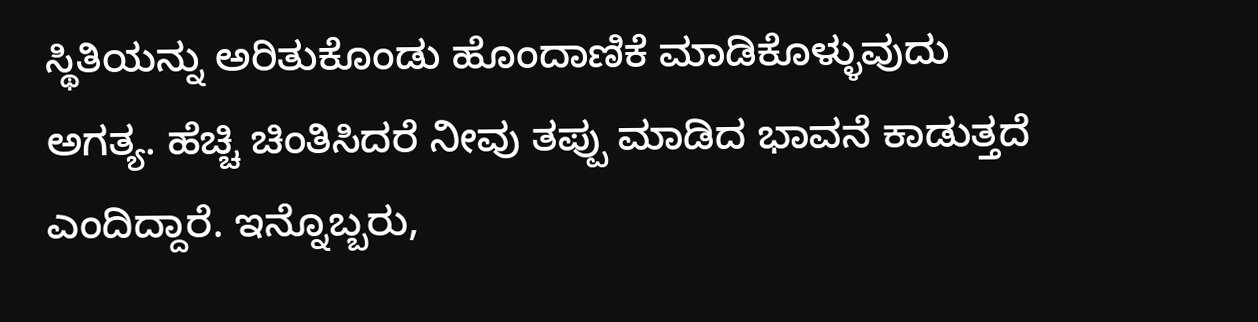ಸ್ಥಿತಿಯನ್ನು ಅರಿತುಕೊಂಡು ಹೊಂದಾಣಿಕೆ ಮಾಡಿಕೊಳ್ಳುವುದು ಅಗತ್ಯ. ಹೆಚ್ಚಿ ಚಿಂತಿಸಿದರೆ ನೀವು ತಪ್ಪು ಮಾಡಿದ ಭಾವನೆ ಕಾಡುತ್ತದೆ ಎಂದಿದ್ದಾರೆ. ಇನ್ನೊಬ್ಬರು,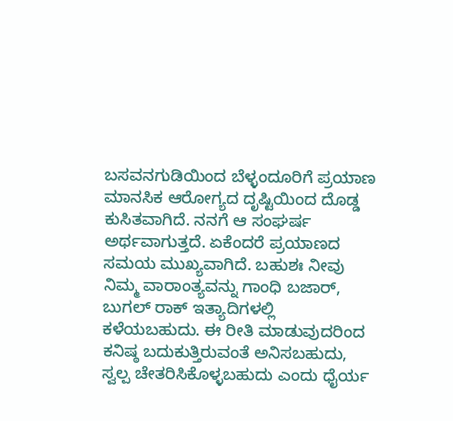ಬಸವನಗುಡಿಯಿಂದ ಬೆಳ್ಳಂದೂರಿಗೆ ಪ್ರಯಾಣ ಮಾನಸಿಕ ಆರೋಗ್ಯದ ದೃಷ್ಟಿಯಿಂದ ದೊಡ್ಡ ಕುಸಿತವಾಗಿದೆ. ನನಗೆ ಆ ಸಂಘರ್ಷ ಅರ್ಥವಾಗುತ್ತದೆ. ಏಕೆಂದರೆ ಪ್ರಯಾಣದ ಸಮಯ ಮುಖ್ಯವಾಗಿದೆ. ಬಹುಶಃ ನೀವು ನಿಮ್ಮ ವಾರಾಂತ್ಯವನ್ನು ಗಾಂಧಿ ಬಜಾರ್, ಬುಗಲ್ ರಾಕ್ ಇತ್ಯಾದಿಗಳಲ್ಲಿ ಕಳೆಯಬಹುದು. ಈ ರೀತಿ ಮಾಡುವುದರಿಂದ ಕನಿಷ್ಠ ಬದುಕುತ್ತಿರುವಂತೆ ಅನಿಸಬಹುದು, ಸ್ವಲ್ಪ ಚೇತರಿಸಿಕೊಳ್ಳಬಹುದು ಎಂದು ಧೈರ್ಯ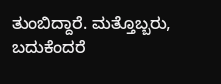ತುಂಬಿದ್ದಾರೆ. ಮತ್ತೊಬ್ಬರು, ಬದುಕೆಂದರೆ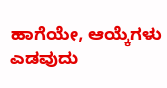ಹಾಗೆಯೇ, ಆಯ್ಕೆಗಳು ಎಡವುದು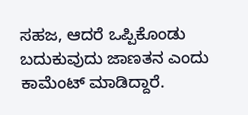ಸಹಜ, ಆದರೆ ಒಪ್ಪಿಕೊಂಡು ಬದುಕುವುದು ಜಾಣತನ ಎಂದು ಕಾಮೆಂಟ್ ಮಾಡಿದ್ದಾರೆ.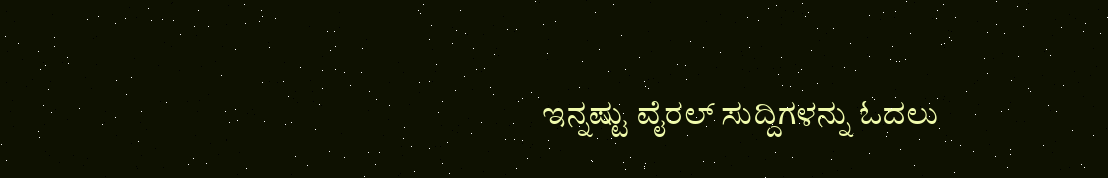ಇನ್ನಷ್ಟು ವೈರಲ್ ಸುದ್ದಿಗಳನ್ನು ಓದಲು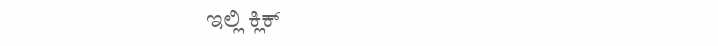ಇಲ್ಲಿ ಕ್ಲಿಕ್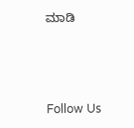ಮಾಡಿ



Follow Us